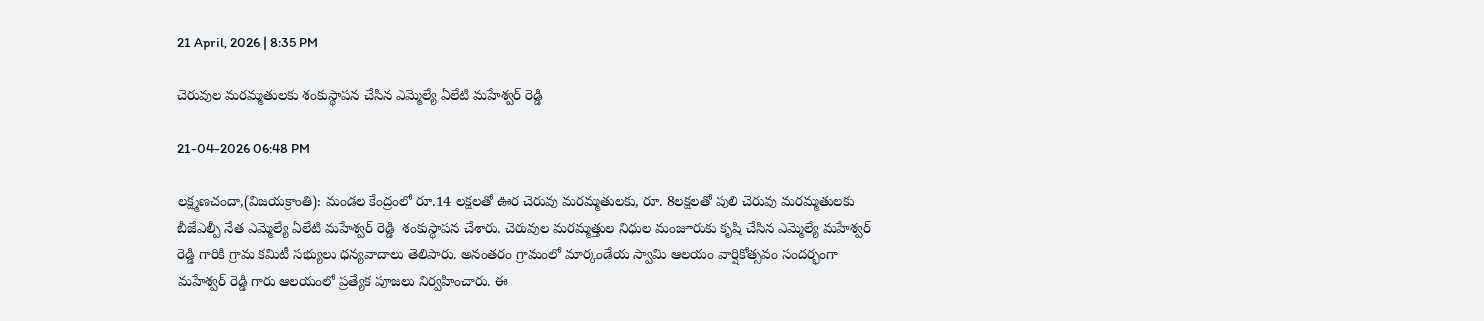21 April, 2026 | 8:35 PM

చెరువుల మరమ్మతులకు శంకుస్థాపన చేసిన ఎమ్మెల్యే ఏలేటి మహేశ్వర్ రెడ్డి

21-04-2026 06:48 PM

లక్ష్మణచందా,(విజయక్రాంతి): మండల కేంద్రంలో రూ.14 లక్షలతో ఊర చెరువు మరమ్మతులకు, రూ. 8లక్షలతో పులి చెరువు మరమ్మతులకు బీజేఎల్పీ నేత ఎమ్మెల్యే ఏలేటి మహేశ్వర్ రెడ్డి  శంకుస్థాపన చేశారు. చెరువుల మరమ్మత్తుల నిధుల మంజూరుకు కృషి చేసిన ఎమ్మెల్యే మహేశ్వర్ రెడ్డి గారికి గ్రామ కమిటీ సభ్యులు ధన్యవాదాలు తెలిపారు. అనంతరం గ్రామంలో మార్కండేయ స్వామి ఆలయం వార్షికోత్సవం సందర్భంగా మహేశ్వర్ రెడ్డి గారు ఆలయంలో ప్రత్యేక పూజలు నిర్వహించారు. ఈ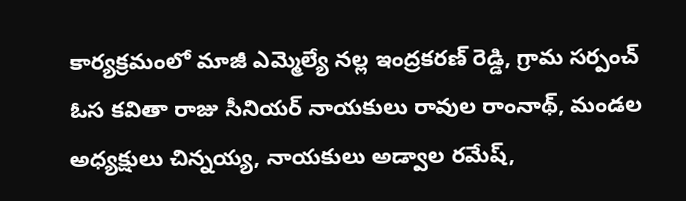కార్యక్రమంలో మాజీ ఎమ్మెల్యే నల్ల ఇంద్రకరణ్ రెడ్డి, గ్రామ సర్పంచ్ ఓస కవితా రాజు సీనియర్ నాయకులు రావుల రాంనాథ్, మండల అధ్యక్షులు చిన్నయ్య, నాయకులు అడ్వాల రమేష్,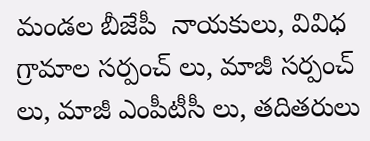మండల బీజేపీ  నాయకులు, వివిధ గ్రామాల సర్పంచ్ లు, మాజీ సర్పంచ్ లు, మాజీ ఎంపీటీసీ లు, తదితరులు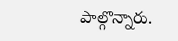పాల్గొన్నారు.